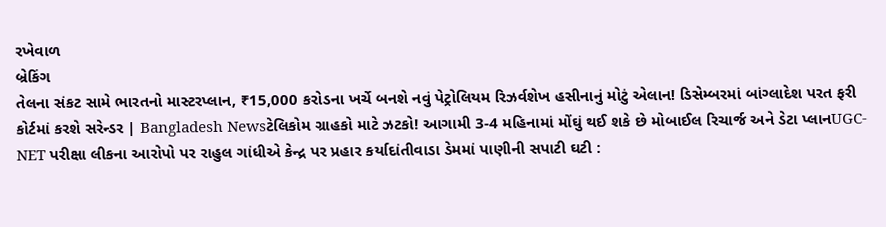રખેવાળ
બ્રેકિંગ
તેલના સંકટ સામે ભારતનો માસ્ટરપ્લાન, ₹15,000 કરોડના ખર્ચે બનશે નવું પેટ્રોલિયમ રિઝર્વશેખ હસીનાનું મોટું એલાન! ડિસેમ્બરમાં બાંગ્લાદેશ પરત ફરી કોર્ટમાં કરશે સરેન્ડર | Bangladesh Newsટેલિકોમ ગ્રાહકો માટે ઝટકો! આગામી 3-4 મહિનામાં મોંઘું થઈ શકે છે મોબાઈલ રિચાર્જ અને ડેટા પ્લાનUGC-NET પરીક્ષા લીકના આરોપો પર રાહુલ ગાંધીએ કેન્દ્ર પર પ્રહાર કર્યાદાંતીવાડા ડેમમાં પાણીની સપાટી ઘટી :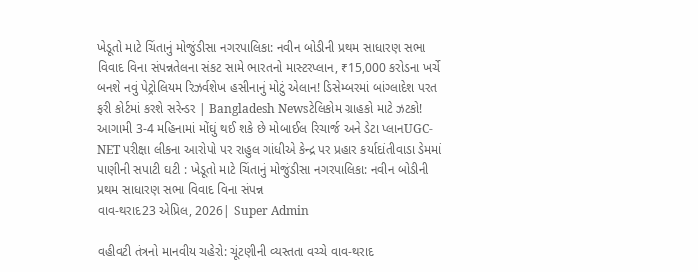ખેડૂતો માટે ચિંતાનું મોજુંડીસા નગરપાલિકા: નવીન બોડીની પ્રથમ સાધારણ સભા વિવાદ વિના સંપન્નતેલના સંકટ સામે ભારતનો માસ્ટરપ્લાન, ₹15,000 કરોડના ખર્ચે બનશે નવું પેટ્રોલિયમ રિઝર્વશેખ હસીનાનું મોટું એલાન! ડિસેમ્બરમાં બાંગ્લાદેશ પરત ફરી કોર્ટમાં કરશે સરેન્ડર | Bangladesh Newsટેલિકોમ ગ્રાહકો માટે ઝટકો! આગામી 3-4 મહિનામાં મોંઘું થઈ શકે છે મોબાઈલ રિચાર્જ અને ડેટા પ્લાનUGC-NET પરીક્ષા લીકના આરોપો પર રાહુલ ગાંધીએ કેન્દ્ર પર પ્રહાર કર્યાદાંતીવાડા ડેમમાં પાણીની સપાટી ઘટી : ખેડૂતો માટે ચિંતાનું મોજુંડીસા નગરપાલિકા: નવીન બોડીની પ્રથમ સાધારણ સભા વિવાદ વિના સંપન્ન
વાવ-થરાદ23 એપ્રિલ, 2026| Super Admin

વહીવટી તંત્રનો માનવીય ચહેરો: ચૂંટણીની વ્યસ્તતા વચ્ચે વાવ-થરાદ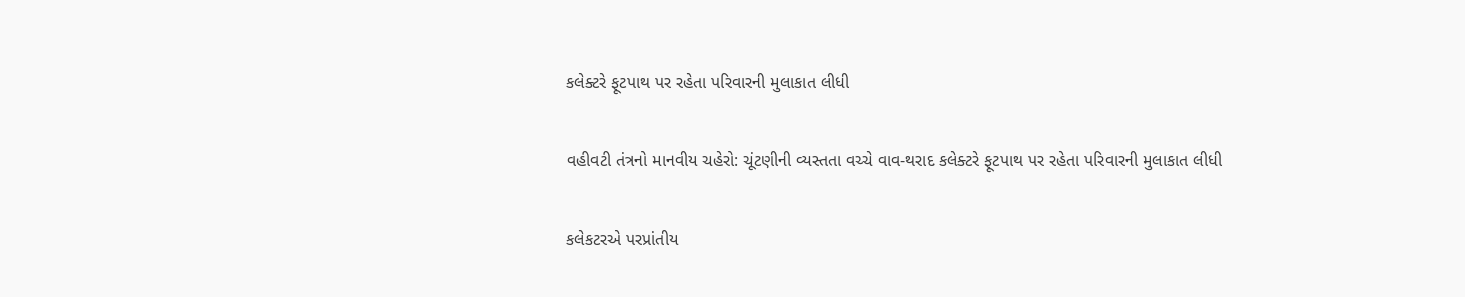કલેક્ટરે ફૂટપાથ પર રહેતા પરિવારની મુલાકાત લીધી

વહીવટી તંત્રનો માનવીય ચહેરો: ચૂંટણીની વ્યસ્તતા વચ્ચે વાવ-થરાદ કલેક્ટરે ફૂટપાથ પર રહેતા પરિવારની મુલાકાત લીધી

કલેકટરએ પરપ્રાંતીય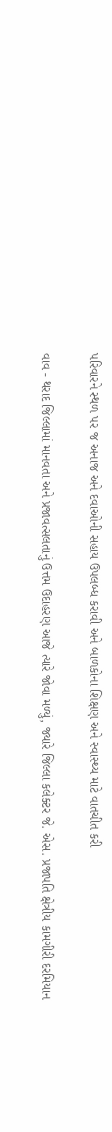પરિવારને સ્થળ પર જ અનાજ અને દવાઓની સહાય ઉપલબ્ધ કરાવી અને બાળકોના શિક્ષણ અને સ્વાસ્થ્ય માટે વાતચીત કરી

વાવ - થરાદ જિલ્લામાં માનવતા અને પ્રજાવત્સલતાનું ઉત્તમ ઉદાહરણ આજે ત્યારે જોવા મળ્યું, જ્યારે જિલ્લા કલેક્ટર જે. એસ. પ્રજાપતિ ક્ષેત્રીય કામગીરી દરમિયાન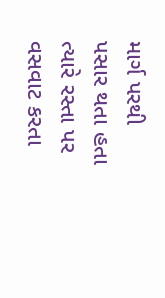માર્ગ પરથી પસાર થતા હતા ત્યારે રસ્તા પર વસવાટ કરતા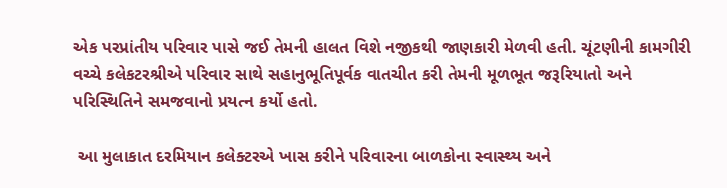એક પરપ્રાંતીય પરિવાર પાસે જઈ તેમની હાલત વિશે નજીકથી જાણકારી મેળવી હતી. ચૂંટણીની કામગીરી વચ્ચે કલેકટરશ્રીએ પરિવાર સાથે સહાનુભૂતિપૂર્વક વાતચીત કરી તેમની મૂળભૂત જરૂરિયાતો અને પરિસ્થિતિને સમજવાનો પ્રયત્ન કર્યો હતો.

 આ મુલાકાત દરમિયાન કલેક્ટરએ ખાસ કરીને પરિવારના બાળકોના સ્વાસ્થ્ય અને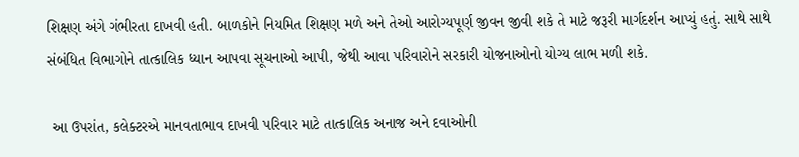શિક્ષણ અંગે ગંભીરતા દાખવી હતી. બાળકોને નિયમિત શિક્ષણ મળે અને તેઓ આરોગ્યપૂર્ણ જીવન જીવી શકે તે માટે જરૂરી માર્ગદર્શન આપ્યું હતું. સાથે સાથે સંબંધિત વિભાગોને તાત્કાલિક ધ્યાન આપવા સૂચનાઓ આપી, જેથી આવા પરિવારોને સરકારી યોજનાઓનો યોગ્ય લાભ મળી શકે.

 આ ઉપરાંત, કલેક્ટરએ માનવતાભાવ દાખવી પરિવાર માટે તાત્કાલિક અનાજ અને દવાઓની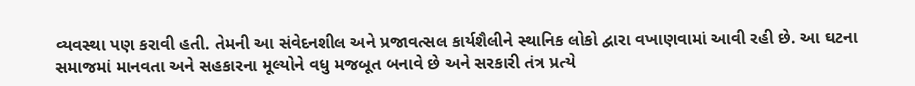વ્યવસ્થા પણ કરાવી હતી. તેમની આ સંવેદનશીલ અને પ્રજાવત્સલ કાર્યશૈલીને સ્થાનિક લોકો દ્વારા વખાણવામાં આવી રહી છે. આ ઘટના સમાજમાં માનવતા અને સહકારના મૂલ્યોને વધુ મજબૂત બનાવે છે અને સરકારી તંત્ર પ્રત્યે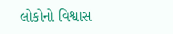લોકોનો વિશ્વાસ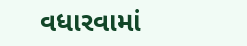વધારવામાં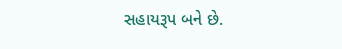સહાયરૂપ બને છે.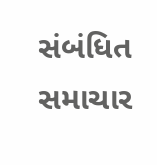સંબંધિત સમાચાર